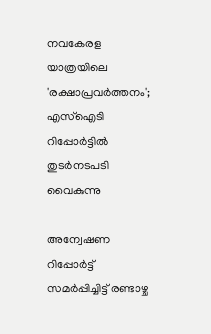നവകേരള യാത്രയിലെ 'രക്ഷാപ്രവർത്തനം'; എസ്ഐടി റിപ്പോർട്ടിൽ തുടർനടപടി വൈകുന്നു

അന്വേഷണ റിപ്പോർട്ട് സമർപ്പിച്ചിട്ട് രണ്ടാഴ്ച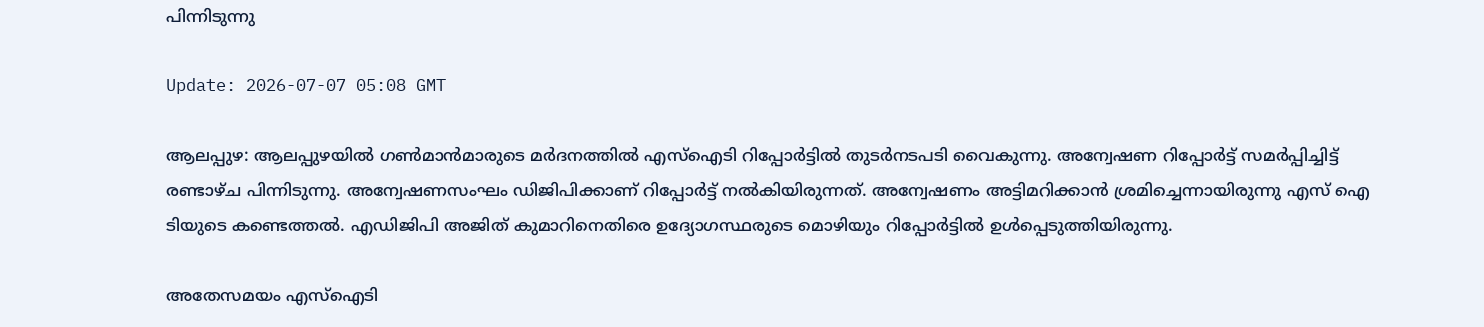പിന്നിടുന്നു

Update: 2026-07-07 05:08 GMT

ആലപ്പുഴ: ആലപ്പുഴയിൽ ഗൺമാൻമാരുടെ മർദനത്തിൽ എസ്ഐടി റിപ്പോർട്ടിൽ തുടർനടപടി വൈകുന്നു. അന്വേഷണ റിപ്പോർട്ട് സമർപ്പിച്ചിട്ട് രണ്ടാഴ്ച പിന്നിടുന്നു. അന്വേഷണസംഘം ഡിജിപിക്കാണ് റിപ്പോർട്ട് നൽകിയിരുന്നത്. അന്വേഷണം അട്ടിമറിക്കാൻ ശ്രമിച്ചെന്നായിരുന്നു എസ് ഐ ടിയുടെ കണ്ടെത്തൽ. എഡിജിപി അജിത് കുമാറിനെതിരെ ഉദ്യോഗസ്ഥരുടെ മൊഴിയും റിപ്പോർട്ടിൽ ഉൾപ്പെടുത്തിയിരുന്നു.

അതേസമയം എസ്ഐടി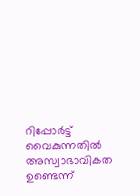റിപ്പോർട്ട് വൈകുന്നതിൽ അസ്വാഭാവികത ഉണ്ടെന്ന്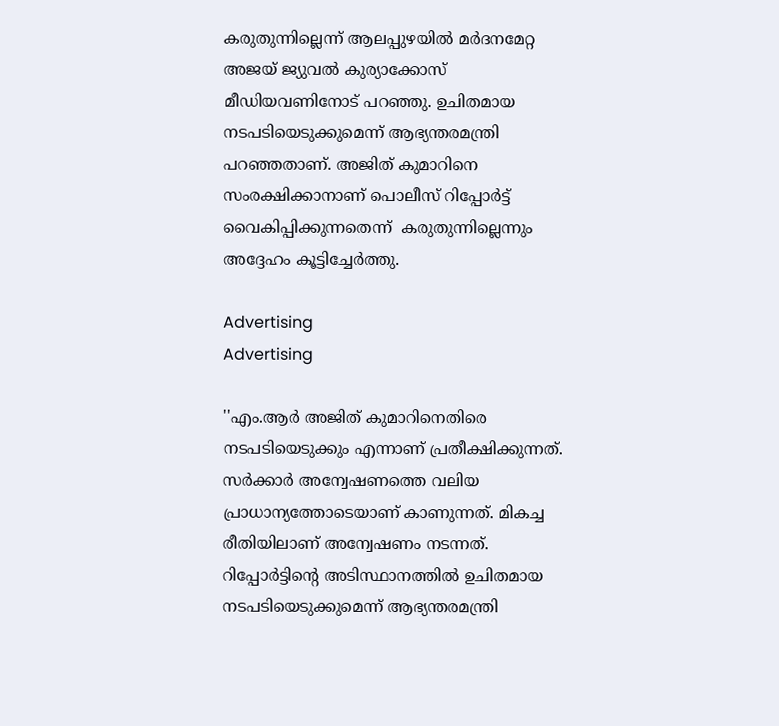കരുതുന്നില്ലെന്ന് ആലപ്പുഴയിൽ മർദനമേറ്റ അജയ് ജ്യുവൽ കുര്യാക്കോസ് മീഡിയവണിനോട് പറഞ്ഞു. ഉചിതമായ നടപടിയെടുക്കുമെന്ന് ആഭ്യന്തരമന്ത്രി പറഞ്ഞതാണ്. അജിത് കുമാറിനെ സംരക്ഷിക്കാനാണ് പൊലീസ് റിപ്പോർട്ട് വൈകിപ്പിക്കുന്നതെന്ന്  കരുതുന്നില്ലെന്നും അദ്ദേഹം കൂട്ടിച്ചേര്‍ത്തു.

Advertising
Advertising

''എം.ആർ അജിത് കുമാറിനെതിരെ നടപടിയെടുക്കും എന്നാണ് പ്രതീക്ഷിക്കുന്നത്. സർക്കാർ അന്വേഷണത്തെ വലിയ പ്രാധാന്യത്തോടെയാണ് കാണുന്നത്. മികച്ച രീതിയിലാണ് അന്വേഷണം നടന്നത്. റിപ്പോർട്ടിന്‍റെ അടിസ്ഥാനത്തിൽ ഉചിതമായ നടപടിയെടുക്കുമെന്ന് ആഭ്യന്തരമന്ത്രി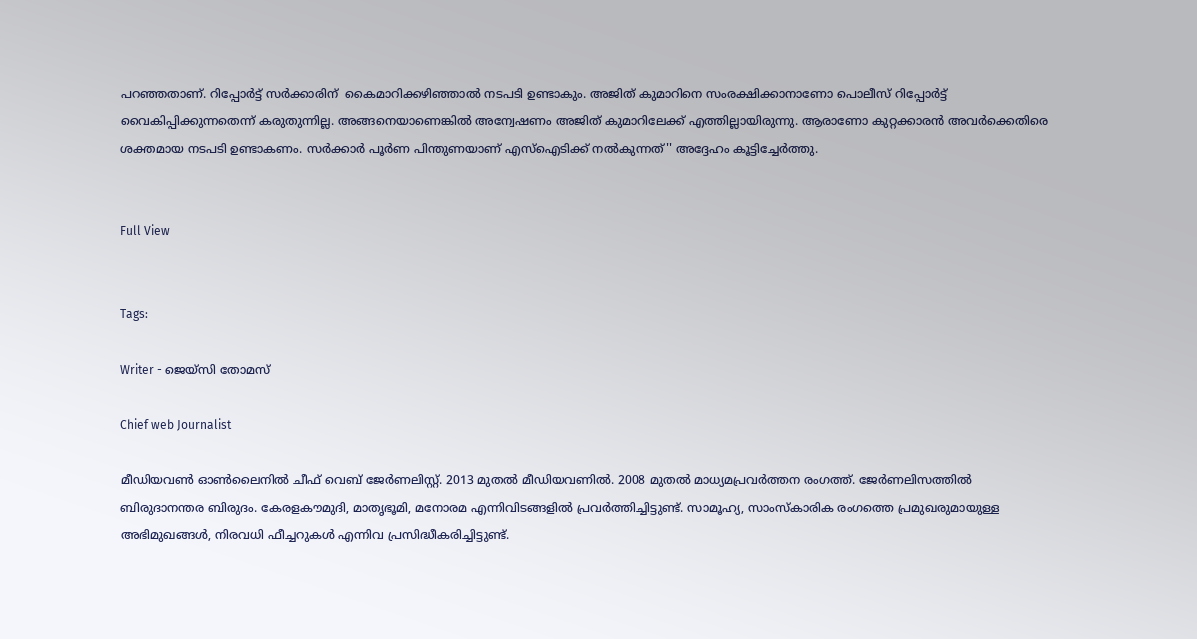പറഞ്ഞതാണ്. റിപ്പോർട്ട് സര്‍ക്കാരിന്  കൈമാറിക്കഴിഞ്ഞാൽ നടപടി ഉണ്ടാകും. അജിത് കുമാറിനെ സംരക്ഷിക്കാനാണോ പൊലീസ് റിപ്പോർട്ട് വൈകിപ്പിക്കുന്നതെന്ന് കരുതുന്നില്ല. അങ്ങനെയാണെങ്കിൽ അന്വേഷണം അജിത് കുമാറിലേക്ക് എത്തില്ലായിരുന്നു. ആരാണോ കുറ്റക്കാരൻ അവർക്കെതിരെ ശക്തമായ നടപടി ഉണ്ടാകണം. സര്‍ക്കാര്‍ പൂർണ പിന്തുണയാണ് എസ്ഐടിക്ക് നൽകുന്നത്'' അദ്ദേഹം കൂട്ടിച്ചേര്‍ത്തു.


Full View


Tags:

Writer - ജെയ്സി തോമസ്

Chief web Journalist

മീഡിയവൺ ഓൺലൈനിൽ ചീഫ് വെബ് ജേർണലിസ്റ്റ്. 2013 മുതൽ മീഡിയവണിൽ. 2008 മുതൽ മാധ്യമപ്രവർത്തന രംഗത്ത്. ജേർണലിസത്തിൽ ബിരുദാനന്തര ബിരുദം. കേരളകൗമുദി, മാതൃഭൂമി, മനോരമ എന്നിവിടങ്ങളിൽ പ്രവർത്തിച്ചിട്ടുണ്ട്. സാമൂഹ്യ, സാംസ്‌കാരിക രംഗത്തെ പ്രമുഖരുമായുള്ള അഭിമുഖങ്ങൾ, നിരവധി ഫീച്ചറുകൾ എന്നിവ പ്രസിദ്ധീകരിച്ചിട്ടുണ്ട്.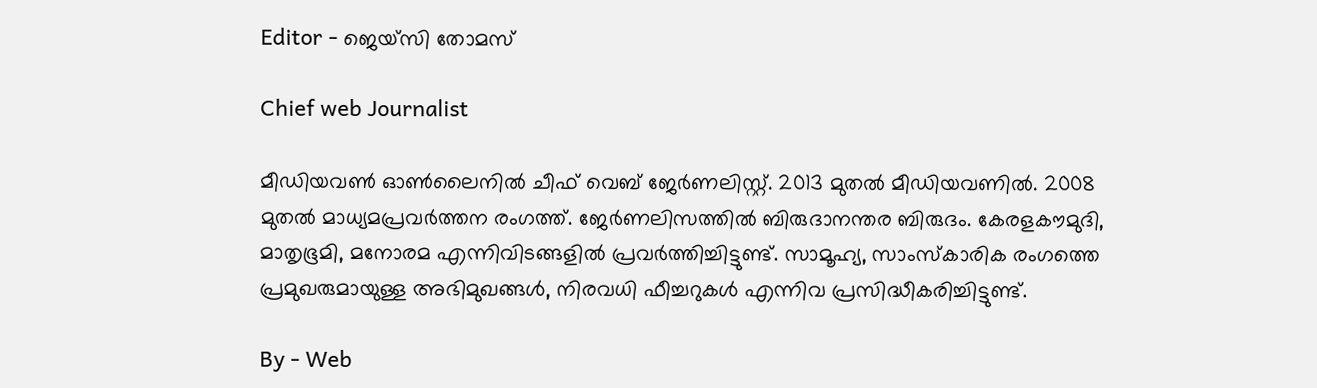Editor - ജെയ്സി തോമസ്

Chief web Journalist

മീഡിയവൺ ഓൺലൈനിൽ ചീഫ് വെബ് ജേർണലിസ്റ്റ്. 2013 മുതൽ മീഡിയവണിൽ. 2008 മുതൽ മാധ്യമപ്രവർത്തന രംഗത്ത്. ജേർണലിസത്തിൽ ബിരുദാനന്തര ബിരുദം. കേരളകൗമുദി, മാതൃഭൂമി, മനോരമ എന്നിവിടങ്ങളിൽ പ്രവർത്തിച്ചിട്ടുണ്ട്. സാമൂഹ്യ, സാംസ്‌കാരിക രംഗത്തെ പ്രമുഖരുമായുള്ള അഭിമുഖങ്ങൾ, നിരവധി ഫീച്ചറുകൾ എന്നിവ പ്രസിദ്ധീകരിച്ചിട്ടുണ്ട്.

By - Web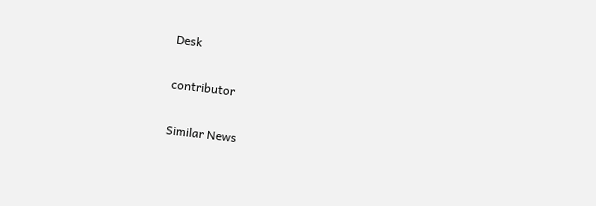Desk

contributor

Similar News